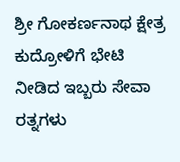ಶ್ರೀ ಗೋಕರ್ಣನಾಥ ಕ್ಷೇತ್ರ ಕುದ್ರೋಳಿಗೆ ಭೇಟಿ ನೀಡಿದ ಇಬ್ಬರು ಸೇವಾ ರತ್ನಗಳು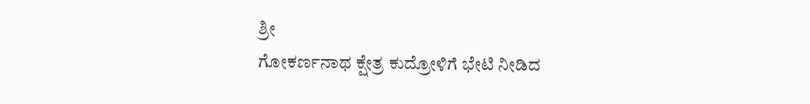ಶ್ರೀ
ಗೋಕರ್ಣನಾಥ ಕ್ಷೇತ್ರ ಕುದ್ರೋಳಿಗೆ ಭೇಟಿ ನೀಡಿದ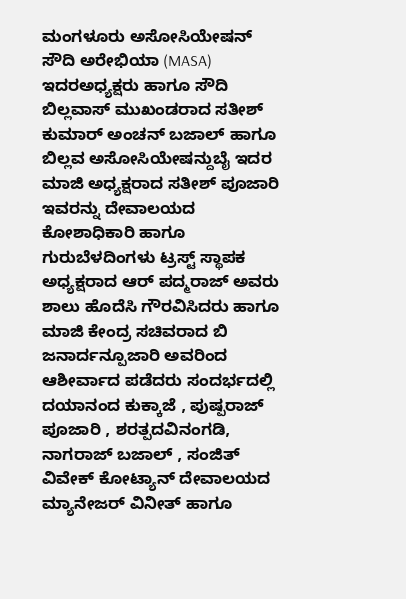ಮಂಗಳೂರು ಅಸೋಸಿಯೇಷನ್ ಸೌದಿ ಅರೇಭಿಯಾ (MASA) ಇದರಅಧ್ಯಕ್ಷರು ಹಾಗೂ ಸೌದಿ ಬಿಲ್ಲವಾಸ್ ಮುಖಂಡರಾದ ಸತೀಶ್ ಕುಮಾರ್ ಅಂಚನ್ ಬಜಾಲ್ ಹಾಗೂ ಬಿಲ್ಲವ ಅಸೋಸಿಯೇಷನ್ದುಬೈ ಇದರ ಮಾಜಿ ಅಧ್ಯಕ್ಷರಾದ ಸತೀಶ್ ಪೂಜಾರಿ ಇವರನ್ನು ದೇವಾಲಯದ ಕೋಶಾಧಿಕಾರಿ ಹಾಗೂ ಗುರುಬೆಳದಿಂಗಳು ಟ್ರಸ್ಟ್ ಸ್ಥಾಪಕ ಅಧ್ಯಕ್ಷರಾದ ಆರ್ ಪದ್ಮರಾಜ್ ಅವರು ಶಾಲು ಹೊದೆಸಿ ಗೌರವಿಸಿದರು ಹಾಗೂ ಮಾಜಿ ಕೇಂದ್ರ ಸಚಿವರಾದ ಬಿ ಜನಾರ್ದನ್ಪೂಜಾರಿ ಅವರಿಂದ ಆಶೀರ್ವಾದ ಪಡೆದರು ಸಂದರ್ಭದಲ್ಲಿ ದಯಾನಂದ ಕುಕ್ಕಾಜೆ , ಪುಷ್ಪರಾಜ್ ಪೂಜಾರಿ , ಶರತ್ಪದವಿನಂಗಡಿ, ನಾಗರಾಜ್ ಬಜಾಲ್ , ಸಂಜಿತ್ ವಿವೇಕ್ ಕೋಟ್ಯಾನ್ ದೇವಾಲಯದ ಮ್ಯಾನೇಜರ್ ವಿನೀತ್ ಹಾಗೂ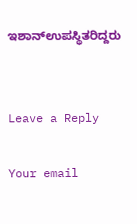ಇಶಾನ್ಉಪಸ್ಥಿತರಿದ್ದರು


Leave a Reply

Your email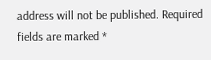address will not be published. Required fields are marked *